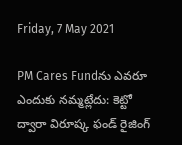Friday, 7 May 2021

PM Cares Fundను ఎవరూ ఎందుకు నమ్మట్లేదు: కెట్టో ద్వారా విరూష్క ఫండ్ రైజింగ్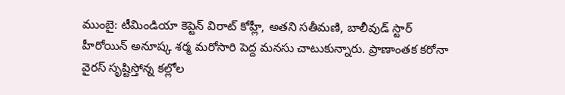ముంబై: టీమిండియా కెప్టెన్ విరాట్ కోహ్లీ, అతని సతీమణి, బాలీవుడ్ స్టార్ హీరోయిన్ అనూష్క శర్మ మరోసారి పెద్ద మనసు చాటుకున్నారు. ప్రాణాంతక కరోనా వైరస్ సృష్టిస్తోన్న కల్లోల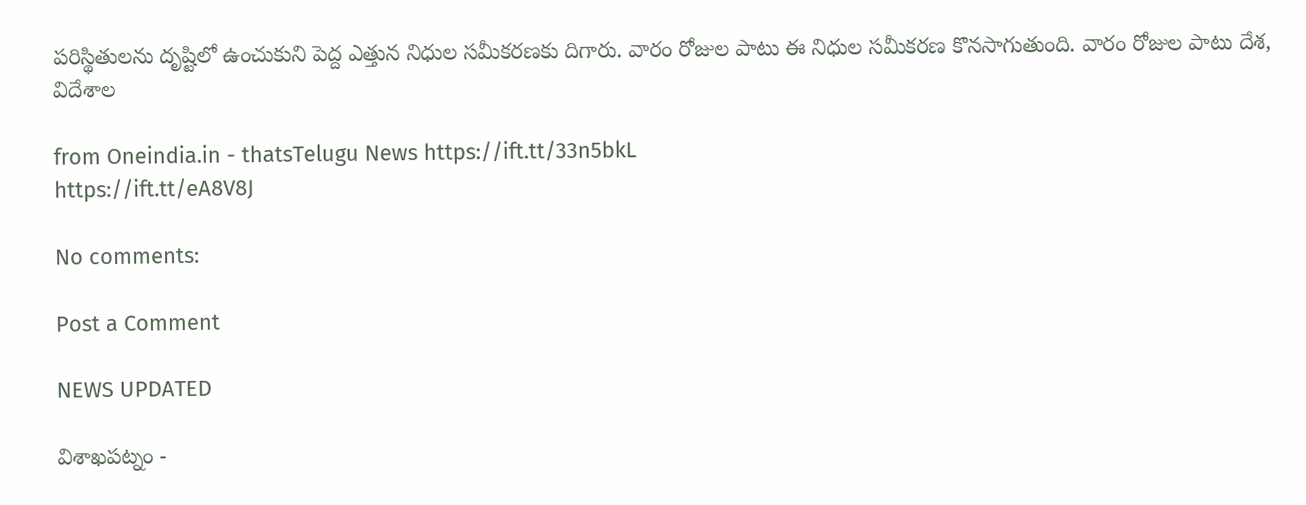పరిస్థితులను దృష్టిలో ఉంచుకుని పెద్ద ఎత్తున నిధుల సమీకరణకు దిగారు. వారం రోజుల పాటు ఈ నిధుల సమీకరణ కొనసాగుతుంది. వారం రోజుల పాటు దేశ, విదేశాల

from Oneindia.in - thatsTelugu News https://ift.tt/33n5bkL
https://ift.tt/eA8V8J

No comments:

Post a Comment

NEWS UPDATED

విశాఖపట్నం -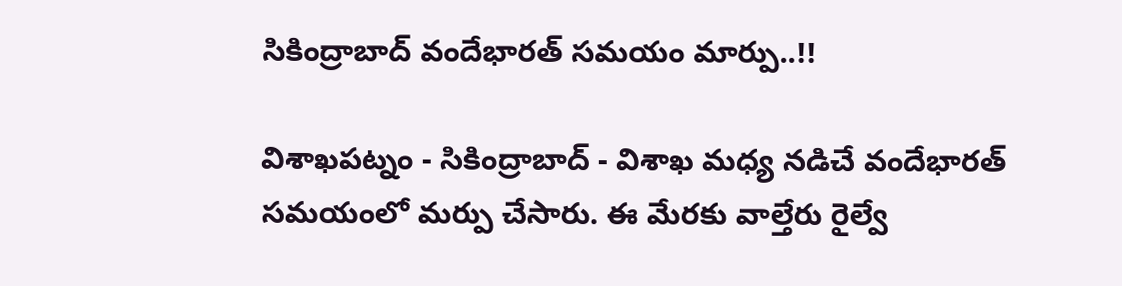సికింద్రాబాద్ వందేభారత్ సమయం మార్పు..!!

విశాఖపట్నం - సికింద్రాబాద్ - విశాఖ మధ్య నడిచే వందేభారత్ సమయంలో మర్పు చేసారు. ఈ మేరకు వాల్తేరు రైల్వే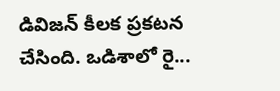డివిజన్ కీలక ప్రకటన చేసింది. ఒడిశాలో రై...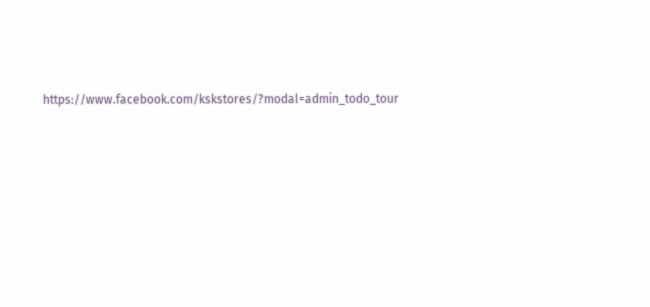https://www.facebook.com/kskstores/?modal=admin_todo_tour